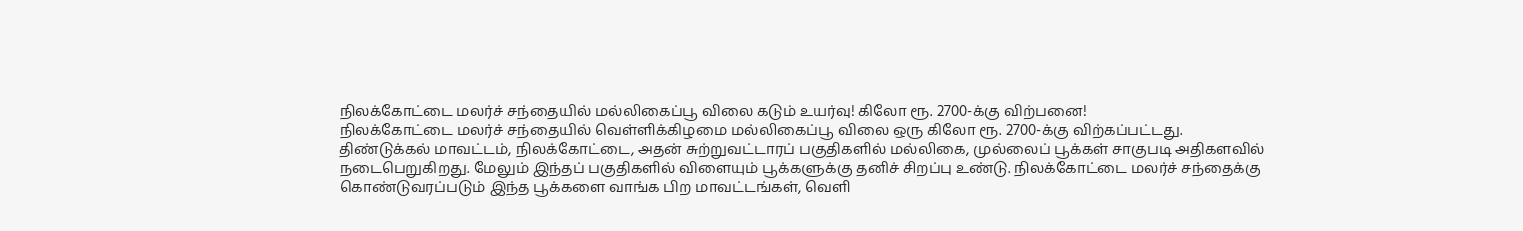நிலக்கோட்டை மலர்ச் சந்தையில் மல்லிகைப்பூ விலை கடும் உயர்வு! கிலோ ரூ. 2700-க்கு விற்பனை!
நிலக்கோட்டை மலர்ச் சந்தையில் வெள்ளிக்கிழமை மல்லிகைப்பூ விலை ஒரு கிலோ ரூ. 2700-க்கு விற்கப்பட்டது.
திண்டுக்கல் மாவட்டம், நிலக்கோட்டை, அதன் சுற்றுவட்டாரப் பகுதிகளில் மல்லிகை, முல்லைப் பூக்கள் சாகுபடி அதிகளவில் நடைபெறுகிறது. மேலும் இந்தப் பகுதிகளில் விளையும் பூக்களுக்கு தனிச் சிறப்பு உண்டு. நிலக்கோட்டை மலர்ச் சந்தைக்கு கொண்டுவரப்படும் இந்த பூக்களை வாங்க பிற மாவட்டங்கள், வெளி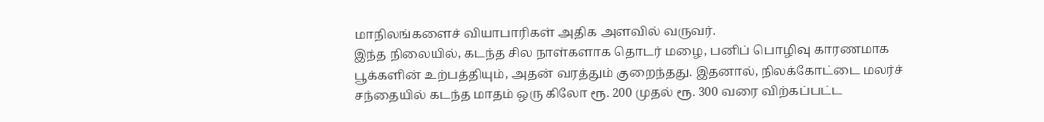மாநிலங்களைச் வியாபாரிகள் அதிக அளவில் வருவர்.
இந்த நிலையில், கடந்த சில நாள்களாக தொடர் மழை, பனிப் பொழிவு காரணமாக பூக்களின் உற்பத்தியும், அதன் வரத்தும் குறைந்தது. இதனால், நிலக்கோட்டை மலர்ச் சந்தையில் கடந்த மாதம் ஒரு கிலோ ரூ. 200 முதல் ரூ. 300 வரை விற்கப்பட்ட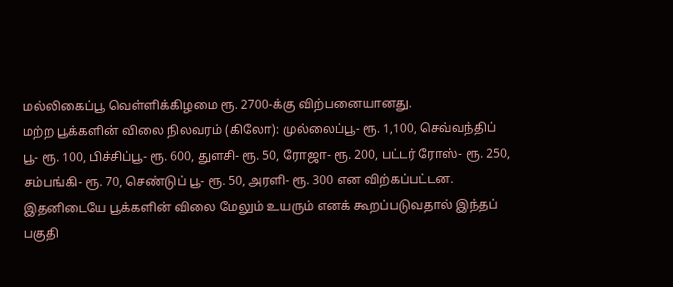மல்லிகைப்பூ வெள்ளிக்கிழமை ரூ. 2700-க்கு விற்பனையானது.
மற்ற பூக்களின் விலை நிலவரம் (கிலோ): முல்லைப்பூ- ரூ. 1,100, செவ்வந்திப் பூ- ரூ. 100, பிச்சிப்பூ- ரூ. 600, துளசி- ரூ. 50, ரோஜா- ரூ. 200, பட்டர் ரோஸ்- ரூ. 250, சம்பங்கி- ரூ. 70, செண்டுப் பூ- ரூ. 50, அரளி- ரூ. 300 என விற்கப்பட்டன.
இதனிடையே பூக்களின் விலை மேலும் உயரும் எனக் கூறப்படுவதால் இந்தப் பகுதி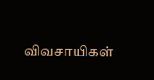விவசாயிகள்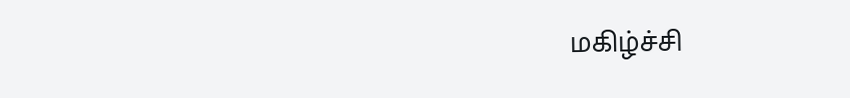மகிழ்ச்சி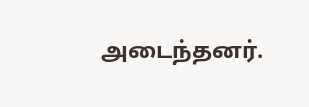அடைந்தனர்.